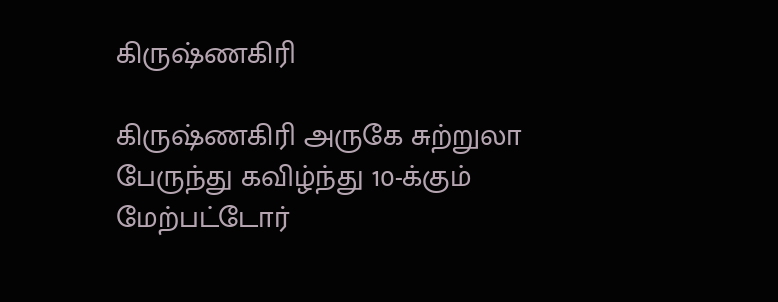கிருஷ்ணகிரி

கிருஷ்ணகிரி அருகே சுற்றுலா பேருந்து கவிழ்ந்து 10-க்கும் மேற்பட்டோர்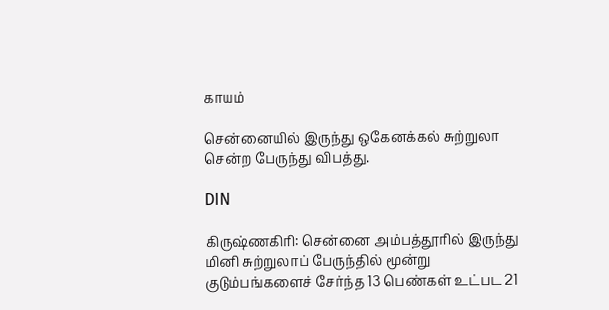காயம்

சென்னையில் இருந்து ஒகேனக்கல் சுற்றுலா சென்ற பேருந்து விபத்து.

DIN

கிருஷ்ணகிரி: சென்னை அம்பத்தூரில் இருந்து மினி சுற்றுலாப் பேருந்தில் மூன்று குடும்பங்களைச் சேர்ந்த 13 பெண்கள் உட்பட 21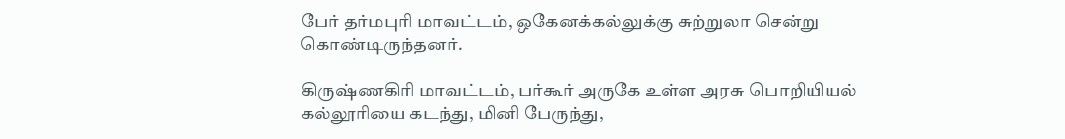பேர் தர்மபுரி மாவட்டம், ஒகேனக்கல்லுக்கு சுற்றுலா சென்று கொண்டிருந்தனர்.

கிருஷ்ணகிரி மாவட்டம், பர்கூர் அருகே உள்ள அரசு பொறியியல் கல்லூரியை கடந்து, மினி பேருந்து,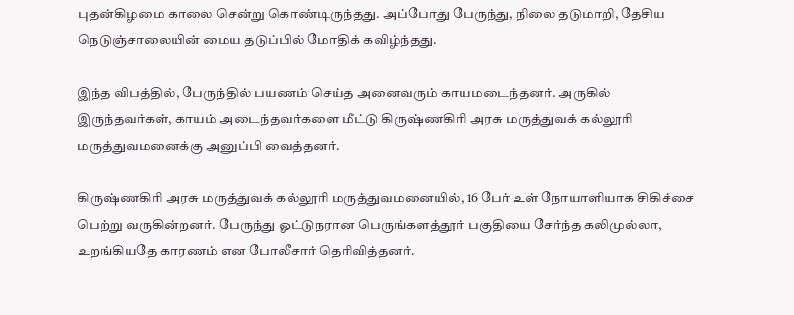புதன்கிழமை காலை சென்று கொண்டிருந்தது. அப்போது பேருந்து, நிலை தடுமாறி, தேசிய நெடுஞ்சாலையின் மைய தடுப்பில் மோதிக் கவிழ்ந்தது.

இந்த விபத்தில், பேருந்தில் பயணம் செய்த அனைவரும் காயமடைந்தனர். அருகில் இருந்தவர்கள், காயம் அடைந்தவர்களை மீட்டு கிருஷ்ணகிரி அரசு மருத்துவக் கல்லூரி மருத்துவமனைக்கு அனுப்பி வைத்தனர்.

கிருஷ்ணகிரி அரசு மருத்துவக் கல்லூரி மருத்துவமனையில், 16 பேர் உள் நோயாளியாக சிகிச்சை பெற்று வருகின்றனர். பேருந்து ஓட்டுநரான பெருங்களத்தூர் பகுதியை சேர்ந்த கலிமுல்லா, உறங்கியதே காரணம் என போலீசார் தெரிவித்தனர்.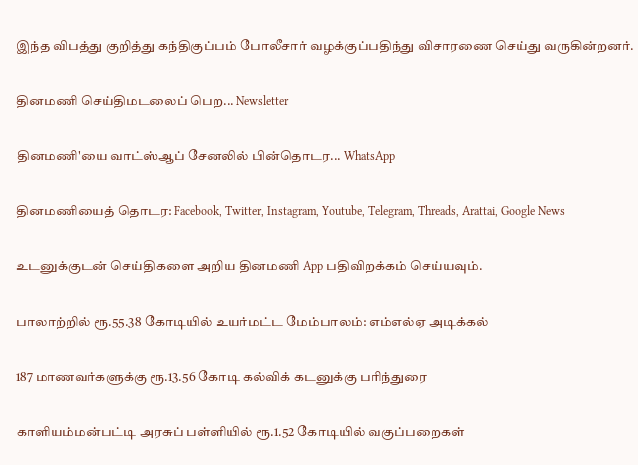இந்த விபத்து குறித்து கந்திகுப்பம் போலீசார் வழக்குப்பதிந்து விசாரணை செய்து வருகின்றனர்.

தினமணி செய்திமடலைப் பெற... Newsletter

தினமணி'யை வாட்ஸ்ஆப் சேனலில் பின்தொடர... WhatsApp

தினமணியைத் தொடர: Facebook, Twitter, Instagram, Youtube, Telegram, Threads, Arattai, Google News

உடனுக்குடன் செய்திகளை அறிய தினமணி App பதிவிறக்கம் செய்யவும்.

பாலாற்றில் ரூ.55.38 கோடியில் உயர்மட்ட மேம்பாலம்: எம்எல்ஏ அடிக்கல்

187 மாணவர்களுக்கு ரூ.13.56 கோடி கல்விக் கடனுக்கு பரிந்துரை

காளியம்மன்பட்டி அரசுப் பள்ளியில் ரூ.1.52 கோடியில் வகுப்பறைகள்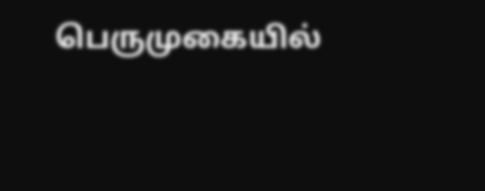பெருமுகையில்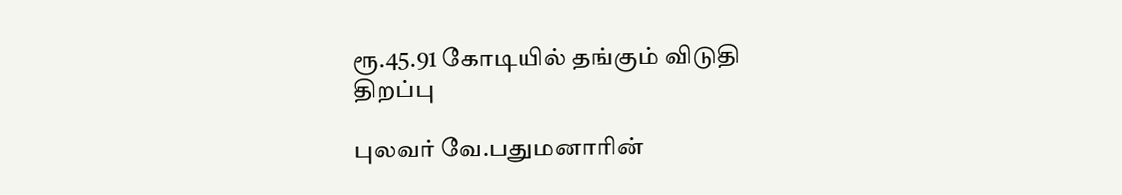ரூ.45.91 கோடியில் தங்கும் விடுதி திறப்பு

புலவர் வே.பதுமனாரின்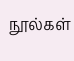நூல்கள்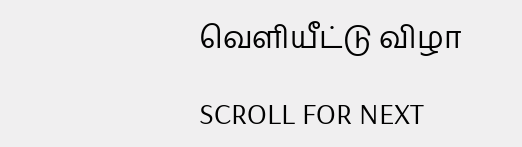வெளியீட்டு விழா

SCROLL FOR NEXT